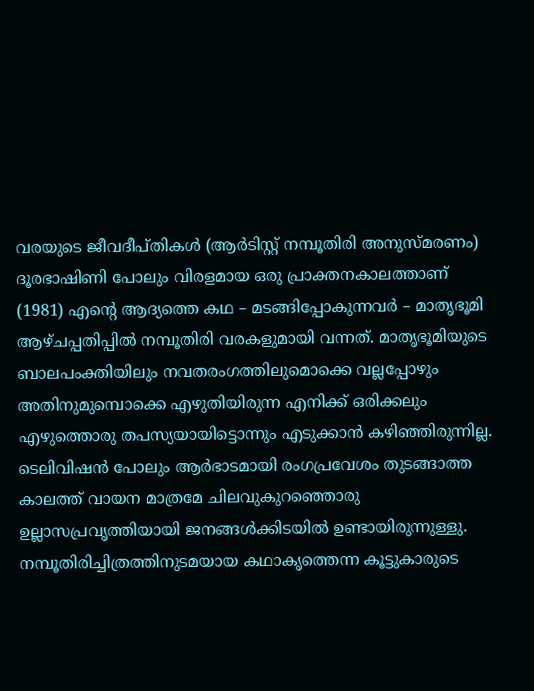വരയുടെ ജീവദീപ്തികൾ (ആർടിസ്റ്റ് നമ്പൂതിരി അനുസ്മരണം)
ദൂരഭാഷിണി പോലും വിരളമായ ഒരു പ്രാക്തനകാലത്താണ് (1981) എന്റെ ആദ്യത്തെ കഥ – മടങ്ങിപ്പോകുന്നവർ – മാതൃഭൂമി ആഴ്ചപ്പതിപ്പിൽ നമ്പൂതിരി വരകളുമായി വന്നത്. മാതൃഭൂമിയുടെ ബാലപംക്തിയിലും നവതരംഗത്തിലുമൊക്കെ വല്ലപ്പോഴും അതിനുമുമ്പൊക്കെ എഴുതിയിരുന്ന എനിക്ക് ഒരിക്കലും എഴുത്തൊരു തപസ്യയായിട്ടൊന്നും എടുക്കാൻ കഴിഞ്ഞിരുന്നില്ല. ടെലിവിഷൻ പോലും ആർഭാടമായി രംഗപ്രവേശം തുടങ്ങാത്ത കാലത്ത് വായന മാത്രമേ ചിലവുകുറഞ്ഞൊരു ഉല്ലാസപ്രവൃത്തിയായി ജനങ്ങൾക്കിടയിൽ ഉണ്ടായിരുന്നുള്ളു. നമ്പൂതിരിച്ചിത്രത്തിനുടമയായ കഥാകൃത്തെന്ന കൂട്ടുകാരുടെ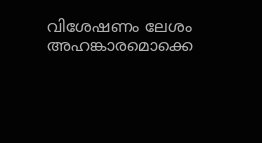വിശേഷണം ലേശം അഹങ്കാരമൊക്കെ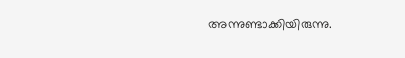അന്നുണ്ടാക്കിയിരുന്നു.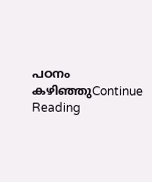പഠനം കഴിഞ്ഞുContinue Reading